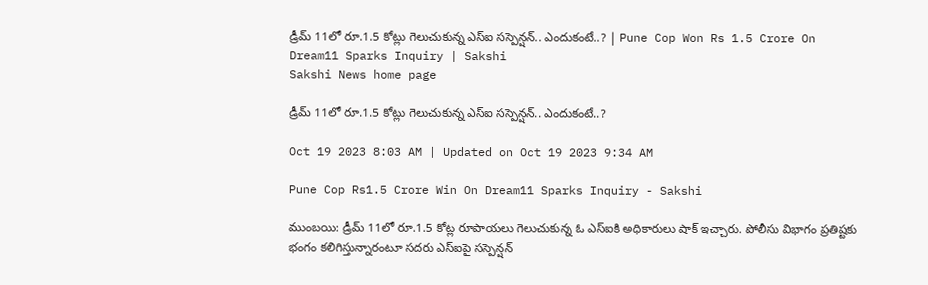డ్రీమ్‌ 11లో రూ.1.5 కోట్లు గెలుచుకున్న ఎస్‌ఐ సస్పెన్షన్.. ఎందుకంటే..? | Pune Cop Won Rs 1.5 Crore On Dream11 Sparks Inquiry | Sakshi
Sakshi News home page

డ్రీమ్‌ 11లో రూ.1.5 కోట్లు గెలుచుకున్న ఎస్‌ఐ సస్పెన్షన్.. ఎందుకంటే..?

Oct 19 2023 8:03 AM | Updated on Oct 19 2023 9:34 AM

Pune Cop Rs1.5 Crore Win On Dream11 Sparks Inquiry - Sakshi

ముంబయి: డ్రీమ్‌ 11లో రూ.1.5 కోట్ల రూపాయలు గెలుచుకున్న ఓ ఎస్‌ఐకి అధికారులు షాక్ ఇచ్చారు. పోలీసు విభాగం ప్రతిష్టకు భంగం కలిగిస్తున్నారంటూ సదరు ఎస్‌ఐపై సస్పెన్షన్‌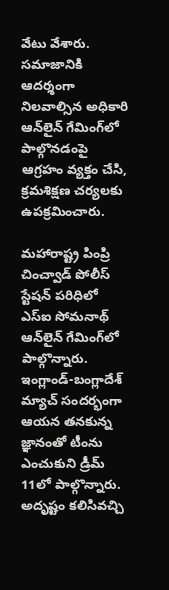వేటు వేశారు. సమాజానికి ఆదర్శంగా నిలవాల్సిన అధికారి ఆన్‌లైన్ గేమింగ్‌లో పాల్గొనడంపై ఆగ్రహం వ్యక్తం చేసి, క్రమశిక్షణ చర్యలకు ఉపక్రమించారు.

మహారాష్ట్ర పింప్రి చించ్వాడ్ పోలీస్ స్టేషన్ పరిధిలో ఎస్‌ఐ సోమనాథ్ ఆన్‌లైన్ గేమింగ్‌లో పాల్గొన్నారు. ఇంగ్లాండ్-బంగ్లాదేశ్ మ్యాచ్ సందర్భంగా ఆయన తనకున్న జ్ఞానంతో టీంను ఎంచుకుని డ్రీమ్‌ 11లో పాల్గొన్నారు. అదృష్టం కలిసివచ్చి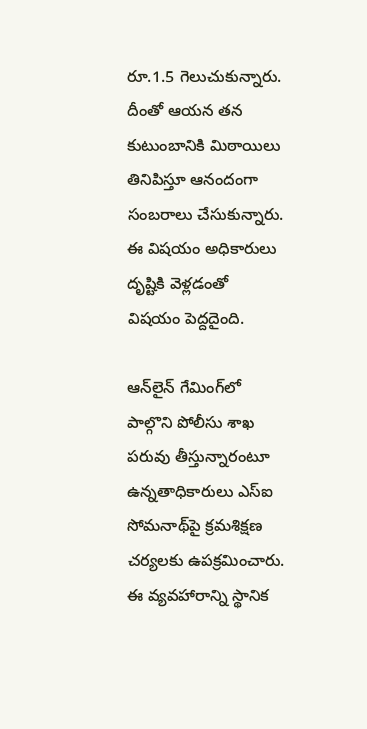రూ.1.5 గెలుచుకున్నారు. దీంతో ఆయన తన కుటుంబానికి మిఠాయిలు తినిపిస్తూ ఆనందంగా సంబరాలు చేసుకున్నారు. ఈ విషయం అధికారులు దృష్టికి వెళ్లడంతో విషయం పెద్దదైంది.

ఆన్‌లైన్ గేమింగ్‌లో పాల్గొని పోలీసు శాఖ పరువు తీస్తున్నారంటూ ఉన్నతాధికారులు ఎస్‌ఐ సోమనాథ్‌పై క్రమశిక్షణ చర్యలకు ఉపక్రమించారు. ఈ వ్యవహారాన్ని స్థానిక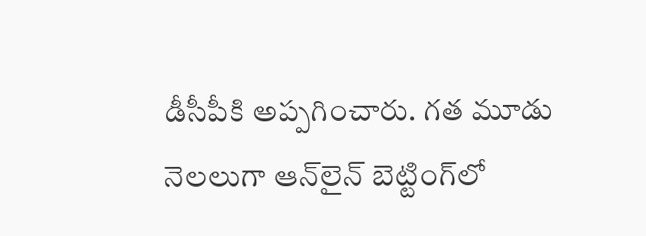డీసీపీకి అప్పగించారు. గత మూడు నెలలుగా ఆన్‌లైన్ బెట్టింగ్‌లో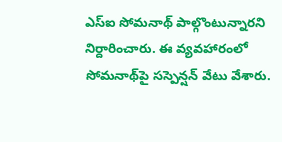ఎస్‌ఐ సోమనాథ్ పాల్గొంటున్నారని నిర్దారించారు. ఈ వ్యవహారంలో సోమనాథ్‌పై సస్పెన్షన్ వేటు వేశారు.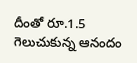దీంతో రూ.1.5 గెలుచుకున్న ఆనందం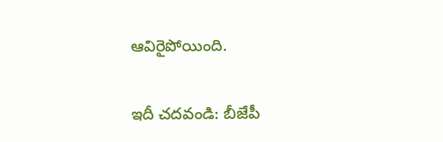ఆవిరైపోయింది.

ఇదీ చదవండి: బీజేపీ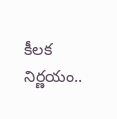కీలక నిర్ణయం..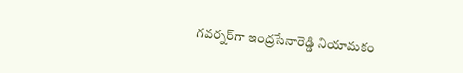గవర్నర్‌గా ఇంద్రసేనారెడ్డి నియామకం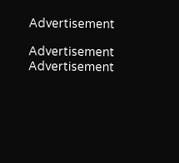Advertisement

Advertisement
Advertisement